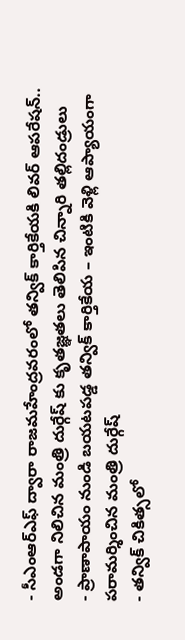- సీఎంఆర్ఎఫ్ ద్వారా రాజమహేంద్రవరంలో తన్విక్ కార్తికేయకి లివర్ ఆపరేషన్.. అండగా నిలిచిన మంత్రి దుర్గేష్ కు కృతజ్ఞతలు తెలిపిన చిన్నారి తల్లిదండ్రులు
- ప్రాణాపాయం నుండి బయటపడ్డ తన్విక్ కార్తికేయ – ఇంటికి వెళ్లి ఆప్యాయంగా పరామర్శించిన మంత్రి దుర్గేష్
- తన్విక్ చికిత్సలో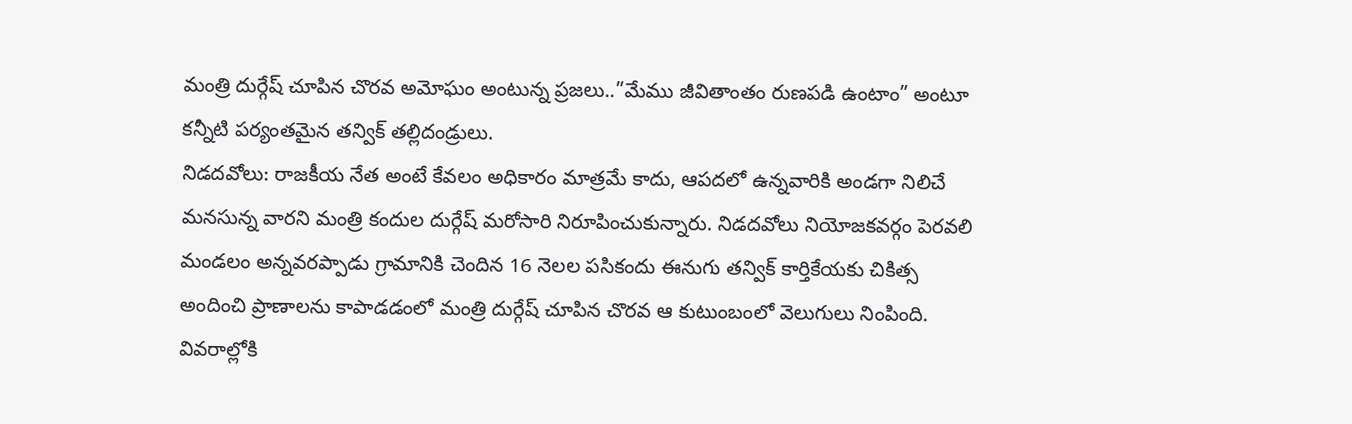మంత్రి దుర్గేష్ చూపిన చొరవ అమోఘం అంటున్న ప్రజలు..”మేము జీవితాంతం రుణపడి ఉంటాం” అంటూ కన్నీటి పర్యంతమైన తన్విక్ తల్లిదండ్రులు.
నిడదవోలు: రాజకీయ నేత అంటే కేవలం అధికారం మాత్రమే కాదు, ఆపదలో ఉన్నవారికి అండగా నిలిచే మనసున్న వారని మంత్రి కందుల దుర్గేష్ మరోసారి నిరూపించుకున్నారు. నిడదవోలు నియోజకవర్గం పెరవలి మండలం అన్నవరప్పాడు గ్రామానికి చెందిన 16 నెలల పసికందు ఈనుగు తన్విక్ కార్తికేయకు చికిత్స అందించి ప్రాణాలను కాపాడడంలో మంత్రి దుర్గేష్ చూపిన చొరవ ఆ కుటుంబంలో వెలుగులు నింపింది. వివరాల్లోకి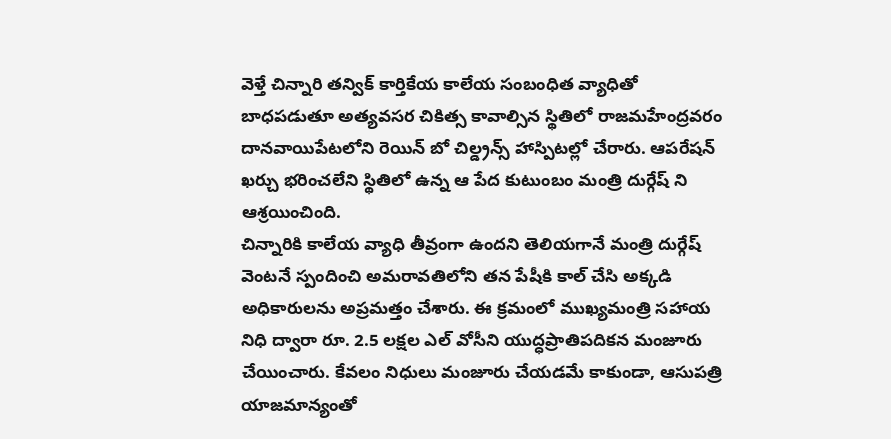వెళ్తే చిన్నారి తన్విక్ కార్తికేయ కాలేయ సంబంధిత వ్యాధితో బాధపడుతూ అత్యవసర చికిత్స కావాల్సిన స్థితిలో రాజమహేంద్రవరం దానవాయిపేటలోని రెయిన్ బో చిల్డ్రన్స్ హాస్పిటల్లో చేరారు. ఆపరేషన్ ఖర్చు భరించలేని స్థితిలో ఉన్న ఆ పేద కుటుంబం మంత్రి దుర్గేష్ ని ఆశ్రయించింది.
చిన్నారికి కాలేయ వ్యాధి తీవ్రంగా ఉందని తెలియగానే మంత్రి దుర్గేష్ వెంటనే స్పందించి అమరావతిలోని తన పేషీకి కాల్ చేసి అక్కడి అధికారులను అప్రమత్తం చేశారు. ఈ క్రమంలో ముఖ్యమంత్రి సహాయ నిధి ద్వారా రూ. 2.5 లక్షల ఎల్ వోసీని యుద్ధప్రాతిపదికన మంజూరు చేయించారు. కేవలం నిధులు మంజూరు చేయడమే కాకుండా, ఆసుపత్రి యాజమాన్యంతో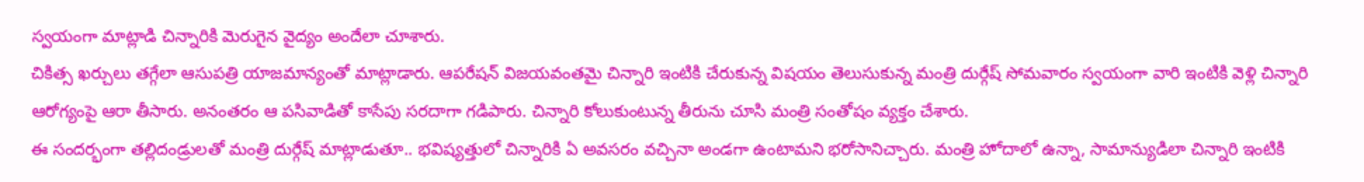స్వయంగా మాట్లాడి చిన్నారికి మెరుగైన వైద్యం అందేలా చూశారు.
చికిత్స ఖర్చులు తగ్గేలా ఆసుపత్రి యాజమాన్యంతో మాట్లాడారు. ఆపరేషన్ విజయవంతమై చిన్నారి ఇంటికి చేరుకున్న విషయం తెలుసుకున్న మంత్రి దుర్గేష్ సోమవారం స్వయంగా వారి ఇంటికి వెళ్లి చిన్నారి ఆరోగ్యంపై ఆరా తీసారు. అనంతరం ఆ పసివాడితో కాసేపు సరదాగా గడిపారు. చిన్నారి కోలుకుంటున్న తీరును చూసి మంత్రి సంతోషం వ్యక్తం చేశారు.
ఈ సందర్భంగా తల్లిదండ్రులతో మంత్రి దుర్గేష్ మాట్లాడుతూ.. భవిష్యత్తులో చిన్నారికి ఏ అవసరం వచ్చినా అండగా ఉంటామని భరోసానిచ్చారు. మంత్రి హోదాలో ఉన్నా, సామాన్యుడిలా చిన్నారి ఇంటికి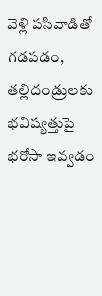వెళ్లి పసివాడితో గడపడం, తల్లిదండ్రులకు భవిష్యత్తుపై భరోసా ఇవ్వడం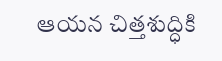ఆయన చిత్తశుద్ధికి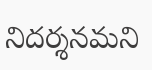నిదర్శనమని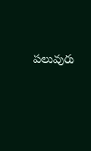పలువురు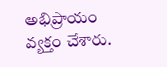అభిప్రాయం వ్యక్తం చేశారు.